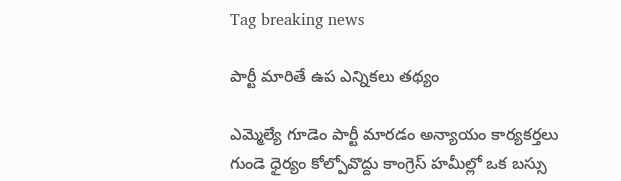Tag breaking news

పార్టీ మారితే ఉప ఎన్నికలు తథ్యం

ఎమ్మెల్యే గూడెం పార్టీ మారడం అన్యాయం కార్యకర్తలు గుండె ధైర్యం కోల్పోవొద్దు కాంగ్రెస్‌ ‌హమీల్లో ఒక బస్సు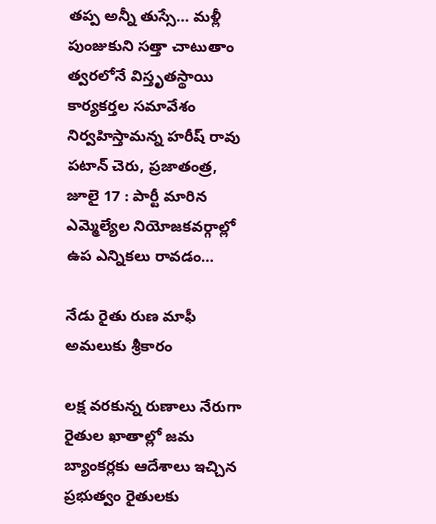తప్ప అన్నీ తుస్సే… మళ్లీ పుంజుకుని సత్తా చాటుతాం త్వరలోనే విస్తృతస్థాయి కార్యకర్తల సమావేశం నిర్వహిస్తామన్న హరీష్‌ ‌రావు పటాన్‌ ‌చెరు, ప్రజాతంత్ర, జూలై 17 : పార్టీ మారిన ఎమ్మెల్యేల నియోజకవర్గాల్లో ఉప ఎన్నికలు రావడం…

నేడు రైతు రుణ మాఫీ అమలుకు శ్రీకారం

లక్ష వరకున్న రుణాలు నేరుగా రైతుల ఖాతాల్లో జమ బ్యాంకర్లకు ఆదేశాలు ఇచ్చిన ప్రభుత్వం రైతులకు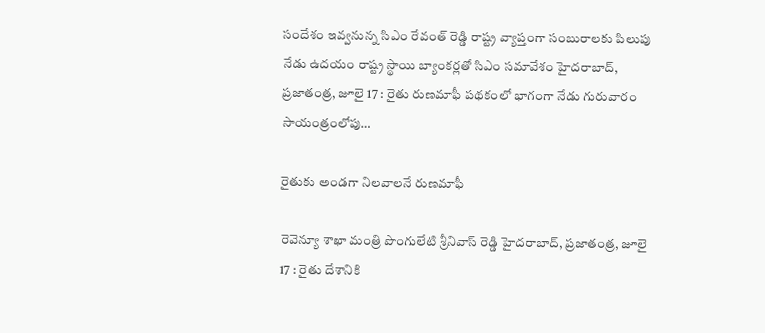సందేశం ఇవ్వనున్న సిఎం రేవంత్‌ ‌రెడ్డి రాష్ట్ర వ్యాప్తంగా సంబురాలకు పిలుపు నేడు ఉదయం రాష్ట్ర స్థాయి బ్యాంకర్లతో సిఎం సమావేశం హైదరాబాద్‌, ప్రజాతంత్ర, జూలై 17 : రైతు రుణమాఫీ పథకంలో భాగంగా నేడు గురువారం సాయంత్రంలోపు…

రైతుకు అండగా నిలవాలనే రుణమాఫీ

రెవెన్యూ శాఖా మంత్రి పొంగులేటి శ్రీనివాస్‌ ‌రెడ్డి హైదరాబాద్‌, ప్రజాతంత్ర, జూలై 17 : రైతు దేశానికి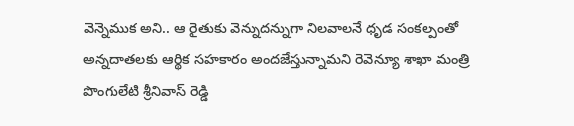వెన్నెముక అని.. ఆ రైతుకు వెన్నుదన్నుగా నిలవాలనే ధృడ సంకల్పంతో అన్నదాతలకు ఆర్థిక సహకారం అందజేస్తున్నామని రెవెన్యూ శాఖా మంత్రి పొంగులేటి శ్రీనివాస్‌ ‌రెడ్డి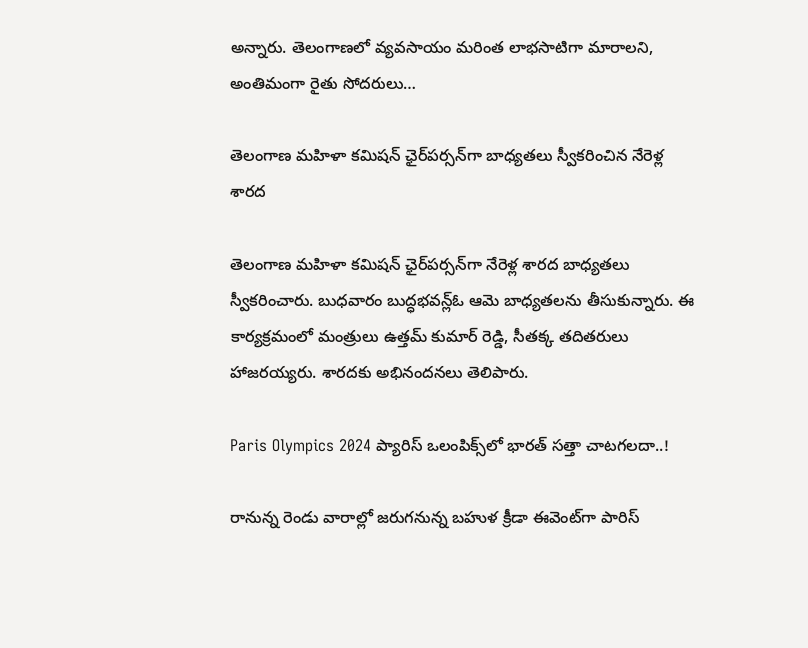అన్నారు. తెలంగాణలో వ్యవసాయం మరింత లాభసాటిగా మారాలని, అంతిమంగా రైతు సోదరులు…

తెలంగాణ మహిళా కమిషన్‌ ‌ఛైర్‌పర్సన్‌గా బాధ్యతలు స్వీకరించిన నేరెళ్ల శారద

తెలంగాణ మహిళా కమిషన్‌ ‌ఛైర్‌పర్సన్‌గా నేరెళ్ల శారద బాధ్యతలు స్వీకరించారు. బుధవారం బుద్ధభవన్ల్ఓ ఆమె బాధ్యతలను తీసుకున్నారు. ఈ కార్యక్రమంలో మంత్రులు ఉత్తమ్‌ ‌కుమార్‌ ‌రెడ్డి, సీతక్క తదితరులు హాజరయ్యరు. శారదకు అభినందనలు తెలిపారు.

Paris Olympics 2024 ప్యారిస్‌ ఒలంపిక్స్‌లో భారత్‌ సత్తా చాటగలదా..!

రానున్న రెండు వారాల్లో జరుగనున్న బహుళ క్రీడా ఈవెంట్‌గా పారిస్‌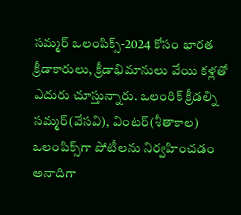సమ్మర్‌ ఒలంపిక్స్‌-2024 కోసం భారత క్రీడాకారులు, క్రీడాభిమానులు వేయి కళ్లతో ఎదురు చూస్తున్నారు. ఒలంరిక్‌ క్రీడల్ని సమ్మర్‌(వేసవి), వింటర్‌(శీతాకాల) ఒలంపిక్స్‌గా పోటీలను నిర్వహించడం అనాదిగా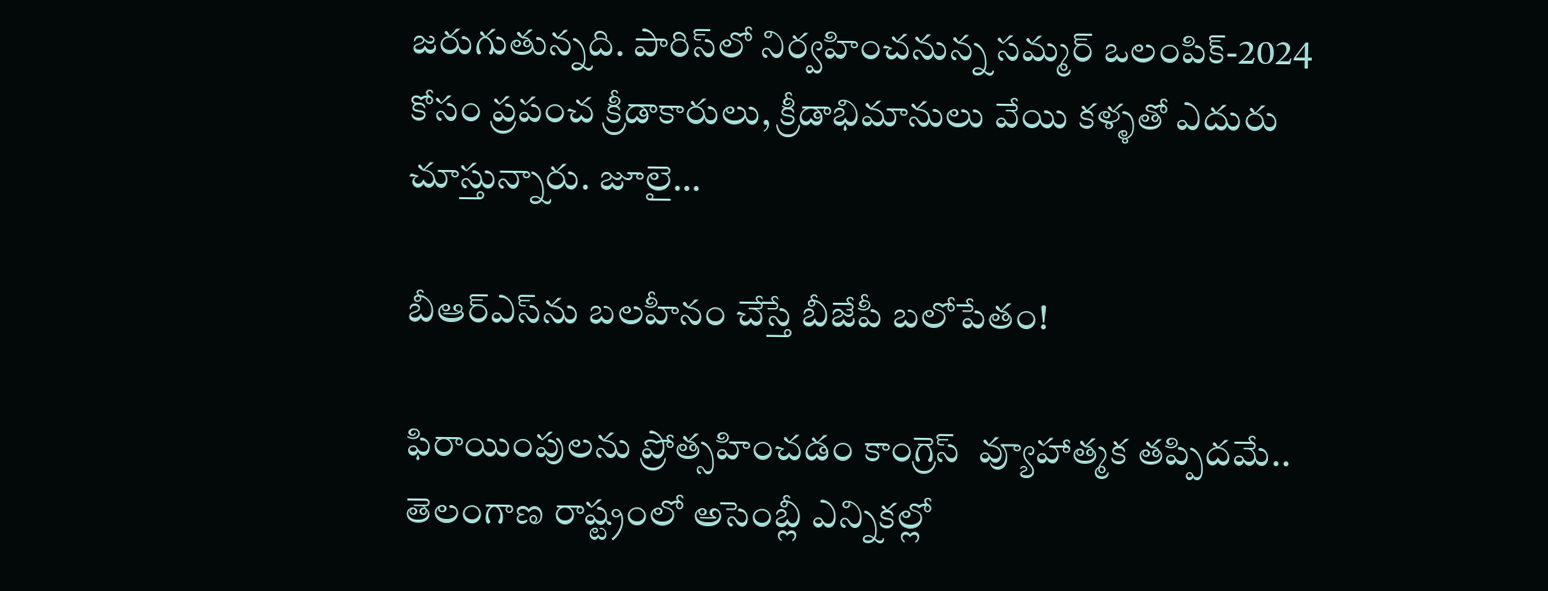జరుగుతున్నది. పారిస్‌లో నిర్వహించనున్న సమ్మర్‌ ఒలంపిక్‌-2024 కోసం ప్రపంచ క్రీడాకారులు, క్రీడాభిమానులు వేయి కళ్ళతో ఎదురు చూస్తున్నారు. జూలై…

బీఆర్‌ఎస్‌ను బలహీనం చేస్తే బీజేపీ బలోపేతం!

ఫిరాయింపులను ప్రోత్సహించడం కాంగ్రెస్‌  వ్యూహాత్మక తప్పిదమే.. తెలంగాణ రాష్ట్రంలో అసెంబ్లీ ఎన్నికల్లో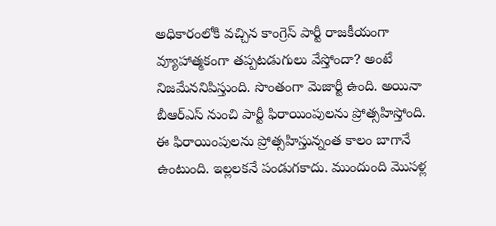అధికారంలోకి వచ్చిన కాంగ్రెస్‌ పార్టీ రాజకీయంగా వ్యూహాత్మకంగా తప్పటడుగులు వేస్తోందా? అంటే నిజమేననిపిస్తుంది. సొంతంగా మెజార్టీ ఉంది. అయినా బీఆర్‌ఎస్‌ నుంచి పార్టీ ఫిరాయింపులను ప్రోత్సహిస్తోంది. ఈ ఫిరాయింపులను ప్రోత్సహిస్తున్నంత కాలం బాగానే ఉంటుంది. ఇల్లలకనే పండుగకాదు. ముందుంది మొసళ్ల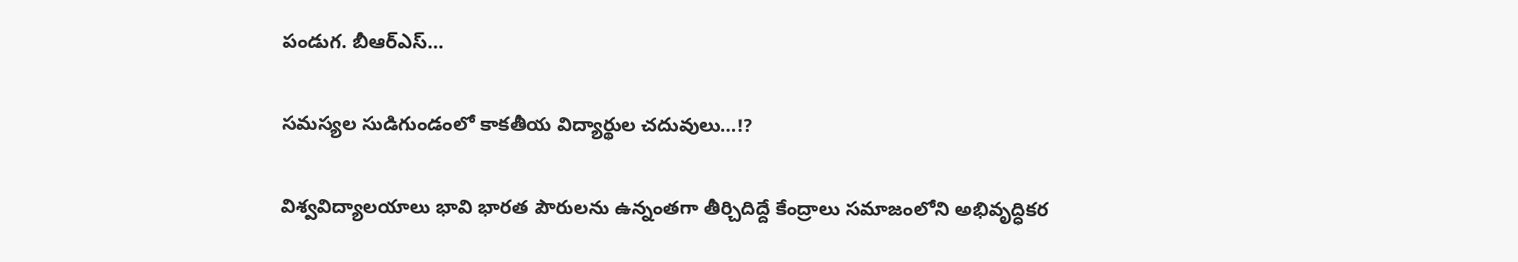పండుగ. బీఆర్‌ఎస్‌…

సమస్యల సుడిగుండంలో కాకతీయ విద్యార్థుల చదువులు…!?

విశ్వవిద్యాలయాలు భావి భారత పౌరులను ఉన్నంతగా తీర్చిదిద్దే కేంద్రాలు సమాజంలోని అభివృద్ధికర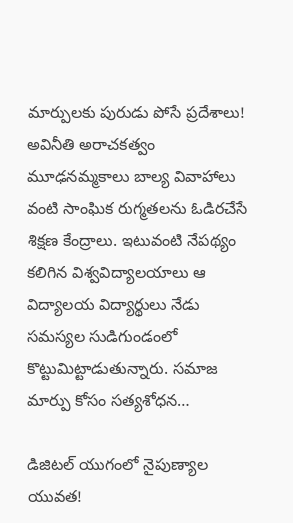మార్పులకు పురుడు పోసే ప్రదేశాలు!   అవినీతి అరాచకత్వం మూఢనమ్మకాలు బాల్య వివాహాలు వంటి సాంఘిక రుగ్మతలను ఓడిరచేసే శిక్షణ కేంద్రాలు. ఇటువంటి నేపథ్యం కలిగిన విశ్వవిద్యాలయాలు ఆ విద్యాలయ విద్యార్థులు నేడు సమస్యల సుడిగుండంలో కొట్టుమిట్టాడుతున్నారు. సమాజ మార్పు కోసం సత్యశోధన…

డిజిటల్‌ ‌యుగంలో నైపుణ్యాల యువత!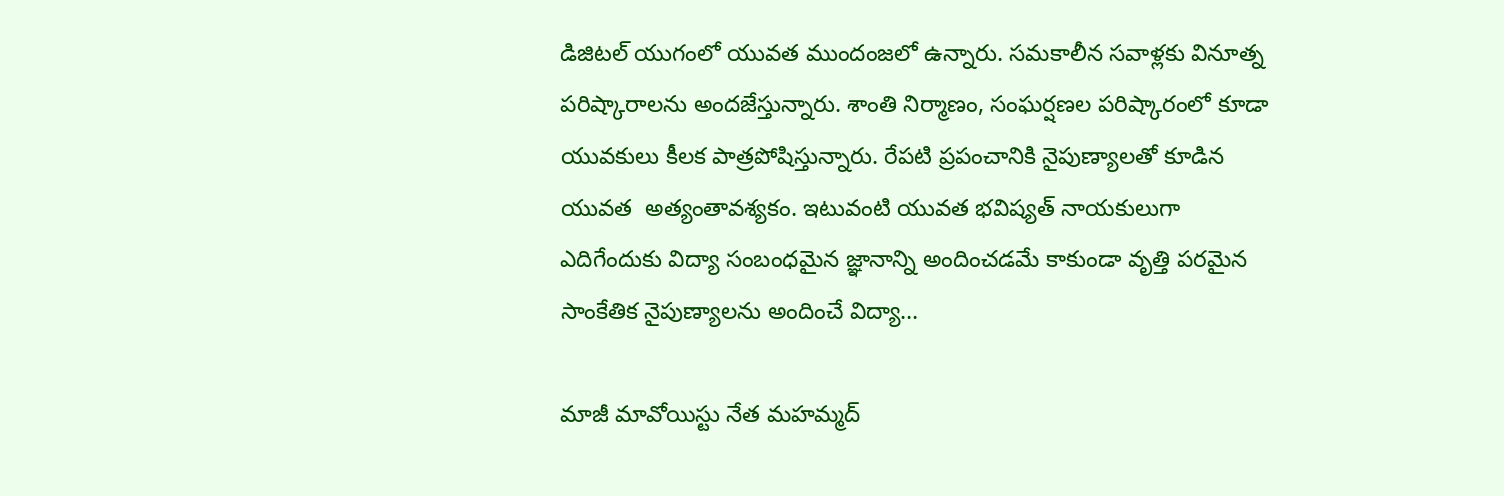డిజిటల్‌ ‌యుగంలో యువత ముందంజలో ఉన్నారు. సమకాలీన సవాళ్లకు వినూత్న పరిష్కారాలను అందజేస్తున్నారు. శాంతి నిర్మాణం, సంఘర్షణల పరిష్కారంలో కూడా యువకులు కీలక పాత్రపోషిస్తున్నారు. రేపటి ప్రపంచానికి నైపుణ్యాలతో కూడిన యువత  అత్యంతావశ్యకం. ఇటువంటి యువత భవిష్యత్‌ ‌నాయకులుగా ఎదిగేందుకు విద్యా సంబంధమైన జ్ఞానాన్ని అందించడమే కాకుండా వృత్తి పరమైన సాంకేతిక నైపుణ్యాలను అందించే విద్యా…

మాజీ మావోయిస్టు నేత మహమ్మద్‌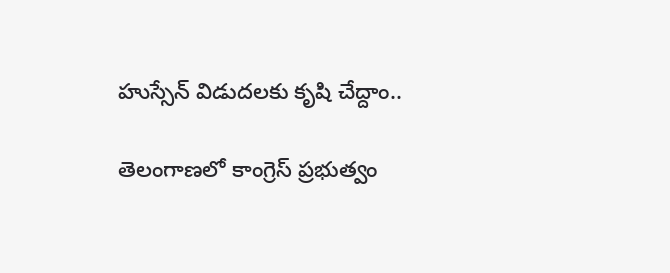హుస్సేన్‌ విడుదలకు కృషి చేద్దాం..

తెలంగాణలో కాంగ్రెస్‌ ప్రభుత్వం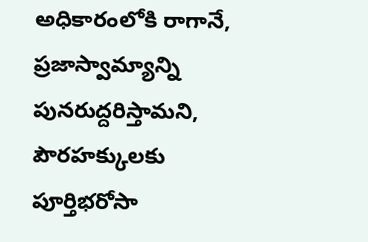అధికారంలోకి రాగానే, ప్రజాస్వామ్యాన్ని పునరుద్దరిస్తామని, పౌరహక్కులకు పూర్తిభరోసా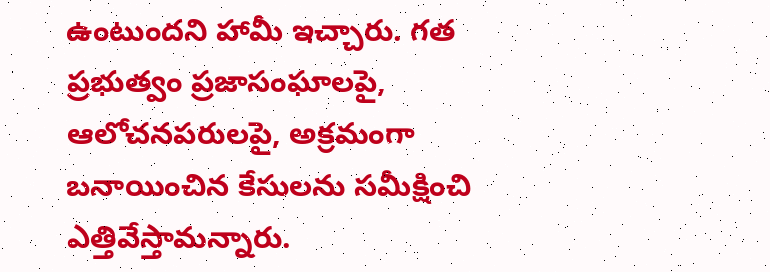ఉంటుందని హామీ ఇచ్చారు. గత ప్రభుత్వం ప్రజాసంఘాలపై, ఆలోచనపరులపై, అక్రమంగా బనాయించిన కేసులను సమీక్షించి ఎత్తివేస్తామన్నారు.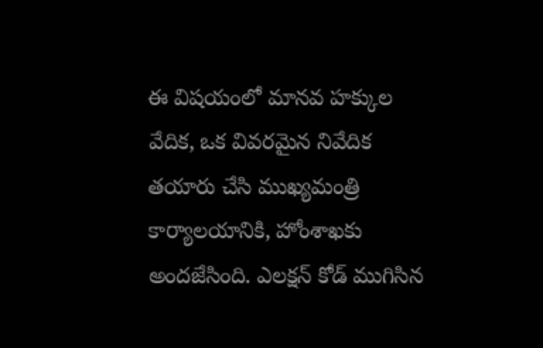ఈ విషయంలో మానవ హక్కుల వేదిక, ఒక వివరమైన నివేదిక తయారు చేసి ముఖ్యమంత్రి కార్యాలయానికి, హోంశాఖకు అందజేసింది. ఎలక్షన్‌ కోడ్‌ ముగిసిన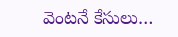వెంటనే కేసులు…